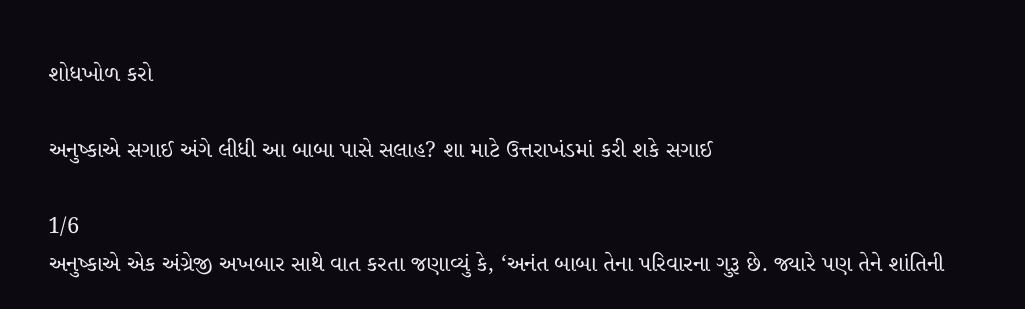શોધખોળ કરો

અનુષ્કાએ સગાઈ અંગે લીધી આ બાબા પાસે સલાહ? શા માટે ઉત્તરાખંડમાં કરી શકે સગાઈ

1/6
અનુષ્કાએ એક અંગ્રેજી અખબાર સાથે વાત કરતા જણાવ્યું કે, ‘અનંત બાબા તેના પરિવારના ગુરૂ છે. જ્યારે પણ તેને શાંતિની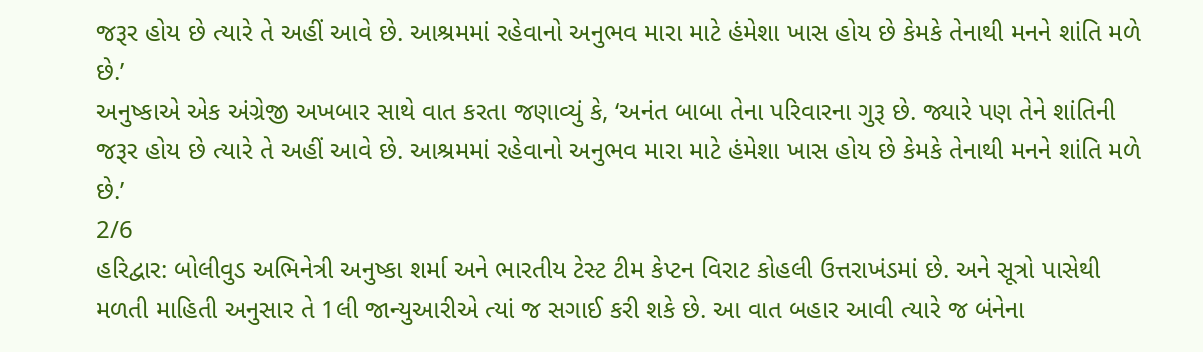જરૂર હોય છે ત્યારે તે અહીં આવે છે. આશ્રમમાં રહેવાનો અનુભવ મારા માટે હંમેશા ખાસ હોય છે કેમકે તેનાથી મનને શાંતિ મળે છે.’
અનુષ્કાએ એક અંગ્રેજી અખબાર સાથે વાત કરતા જણાવ્યું કે, ‘અનંત બાબા તેના પરિવારના ગુરૂ છે. જ્યારે પણ તેને શાંતિની જરૂર હોય છે ત્યારે તે અહીં આવે છે. આશ્રમમાં રહેવાનો અનુભવ મારા માટે હંમેશા ખાસ હોય છે કેમકે તેનાથી મનને શાંતિ મળે છે.’
2/6
હરિદ્વાર: બોલીવુડ અભિનેત્રી અનુષ્કા શર્મા અને ભારતીય ટેસ્ટ ટીમ કેપ્ટન વિરાટ કોહલી ઉત્તરાખંડમાં છે. અને સૂત્રો પાસેથી મળતી માહિતી અનુસાર તે 1લી જાન્યુઆરીએ ત્યાં જ સગાઈ કરી શકે છે. આ વાત બહાર આવી ત્યારે જ બંનેના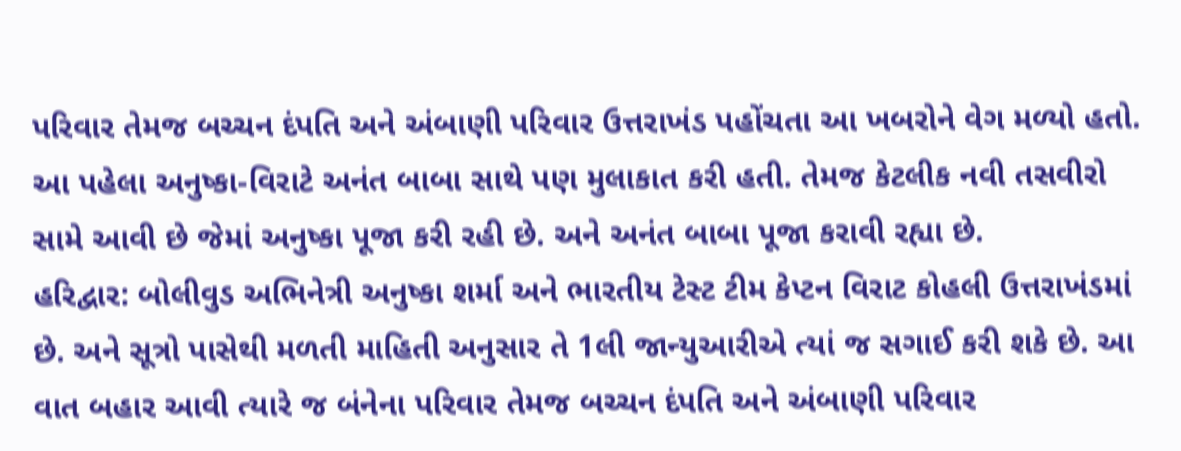પરિવાર તેમજ બચ્ચન દંપતિ અને અંબાણી પરિવાર ઉત્તરાખંડ પહોંચતા આ ખબરોને વેગ મળ્યો હતો. આ પહેલા અનુષ્કા-વિરાટે અનંત બાબા સાથે પણ મુલાકાત કરી હતી. તેમજ કેટલીક નવી તસવીરો સામે આવી છે જેમાં અનુષ્કા પૂજા કરી રહી છે. અને અનંત બાબા પૂજા કરાવી રહ્યા છે.
હરિદ્વાર: બોલીવુડ અભિનેત્રી અનુષ્કા શર્મા અને ભારતીય ટેસ્ટ ટીમ કેપ્ટન વિરાટ કોહલી ઉત્તરાખંડમાં છે. અને સૂત્રો પાસેથી મળતી માહિતી અનુસાર તે 1લી જાન્યુઆરીએ ત્યાં જ સગાઈ કરી શકે છે. આ વાત બહાર આવી ત્યારે જ બંનેના પરિવાર તેમજ બચ્ચન દંપતિ અને અંબાણી પરિવાર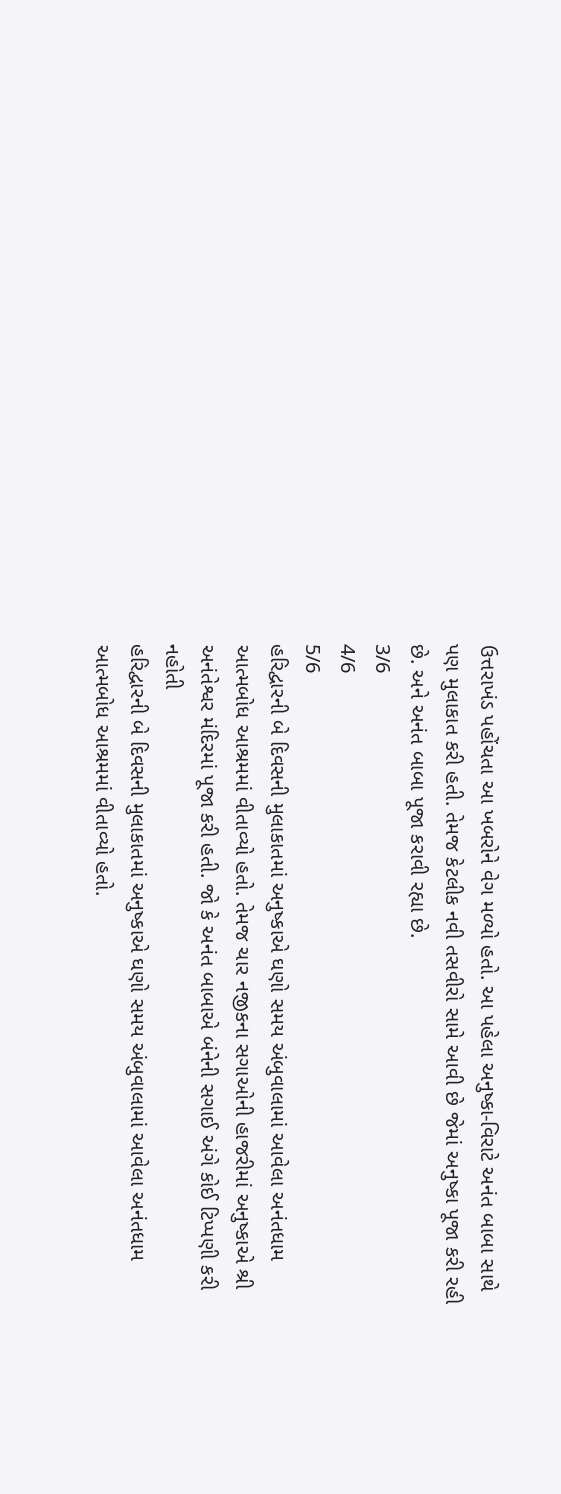ઉત્તરાખંડ પહોંચતા આ ખબરોને વેગ મળ્યો હતો. આ પહેલા અનુષ્કા-વિરાટે અનંત બાબા સાથે પણ મુલાકાત કરી હતી. તેમજ કેટલીક નવી તસવીરો સામે આવી છે જેમાં અનુષ્કા પૂજા કરી રહી છે. અને અનંત બાબા પૂજા કરાવી રહ્યા છે.
3/6
4/6
5/6
હરિદ્વારની બે દિવસની મુલાકાતમાં અનુષ્કાએ ઘણો સમય અંબુવાલામાં આવેલા અનંતધામ આત્મબોધ આશ્રમમાં વીતાવ્યો હતો. તેમજ ચાર નજીકના સગાઓની હાજરીમાં અનુષ્કાએ શ્રી અનંતેશ્વર મંદિરમાં પૂજા કરી હતી. જો કે અનંત બાબાએ બંનેની સગાઈ અંગે કોઈ ટિપ્પણી કરી નહોતી
હરિદ્વારની બે દિવસની મુલાકાતમાં અનુષ્કાએ ઘણો સમય અંબુવાલામાં આવેલા અનંતધામ આત્મબોધ આશ્રમમાં વીતાવ્યો હતો.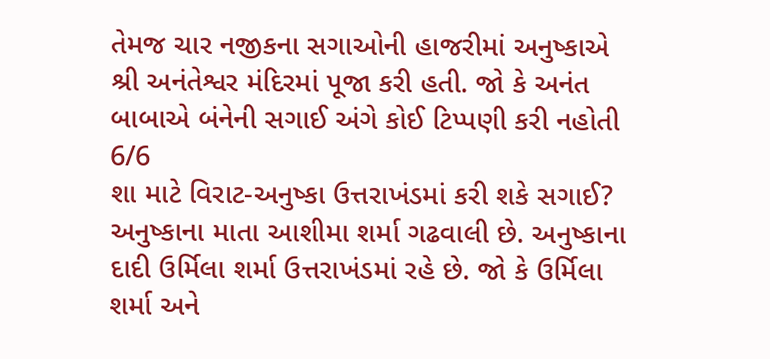તેમજ ચાર નજીકના સગાઓની હાજરીમાં અનુષ્કાએ શ્રી અનંતેશ્વર મંદિરમાં પૂજા કરી હતી. જો કે અનંત બાબાએ બંનેની સગાઈ અંગે કોઈ ટિપ્પણી કરી નહોતી
6/6
શા માટે વિરાટ-અનુષ્કા ઉત્તરાખંડમાં કરી શકે સગાઈ? અનુષ્કાના માતા આશીમા શર્મા ગઢવાલી છે. અનુષ્કાના દાદી ઉર્મિલા શર્મા ઉત્તરાખંડમાં રહે છે. જો કે ઉર્મિલા શર્મા અને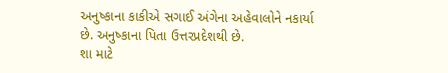અનુષ્કાના કાકીએ સગાઈ અંગેના અહેવાલોને નકાર્યા છે. અનુષ્કાના પિતા ઉત્તરપ્રદેશથી છે.
શા માટે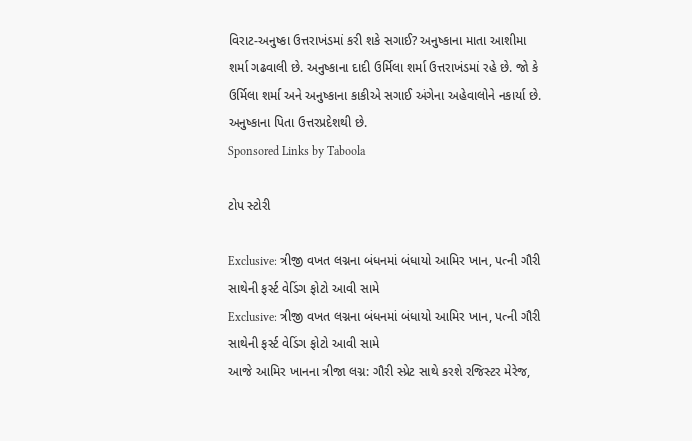વિરાટ-અનુષ્કા ઉત્તરાખંડમાં કરી શકે સગાઈ? અનુષ્કાના માતા આશીમા શર્મા ગઢવાલી છે. અનુષ્કાના દાદી ઉર્મિલા શર્મા ઉત્તરાખંડમાં રહે છે. જો કે ઉર્મિલા શર્મા અને અનુષ્કાના કાકીએ સગાઈ અંગેના અહેવાલોને નકાર્યા છે. અનુષ્કાના પિતા ઉત્તરપ્રદેશથી છે.
Sponsored Links by Taboola

ટોપ સ્ટોરી

Exclusive: ત્રીજી વખત લગ્નના બંધનમાં બંધાયો આમિર ખાન, પત્ની ગૌરી સાથેની ફર્સ્ટ વેડિંગ ફોટો આવી સામે
Exclusive: ત્રીજી વખત લગ્નના બંધનમાં બંધાયો આમિર ખાન, પત્ની ગૌરી સાથેની ફર્સ્ટ વેડિંગ ફોટો આવી સામે
આજે આમિર ખાનના ત્રીજા લગ્ન: ગૌરી સ્પ્રેટ સાથે કરશે રજિસ્ટર મેરેજ,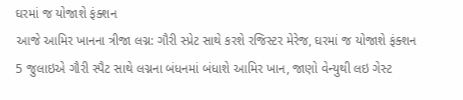ઘરમાં જ યોજાશે ફંક્શન
આજે આમિર ખાનના ત્રીજા લગ્ન: ગૌરી સ્પ્રેટ સાથે કરશે રજિસ્ટર મેરેજ, ઘરમાં જ યોજાશે ફંક્શન
5 જુલાઇએ ગૌરી સ્પૈટ સાથે લગ્નના બંધનમાં બંધાશે આમિર ખાન, જાણો વેન્યુથી લઇ ગેસ્ટ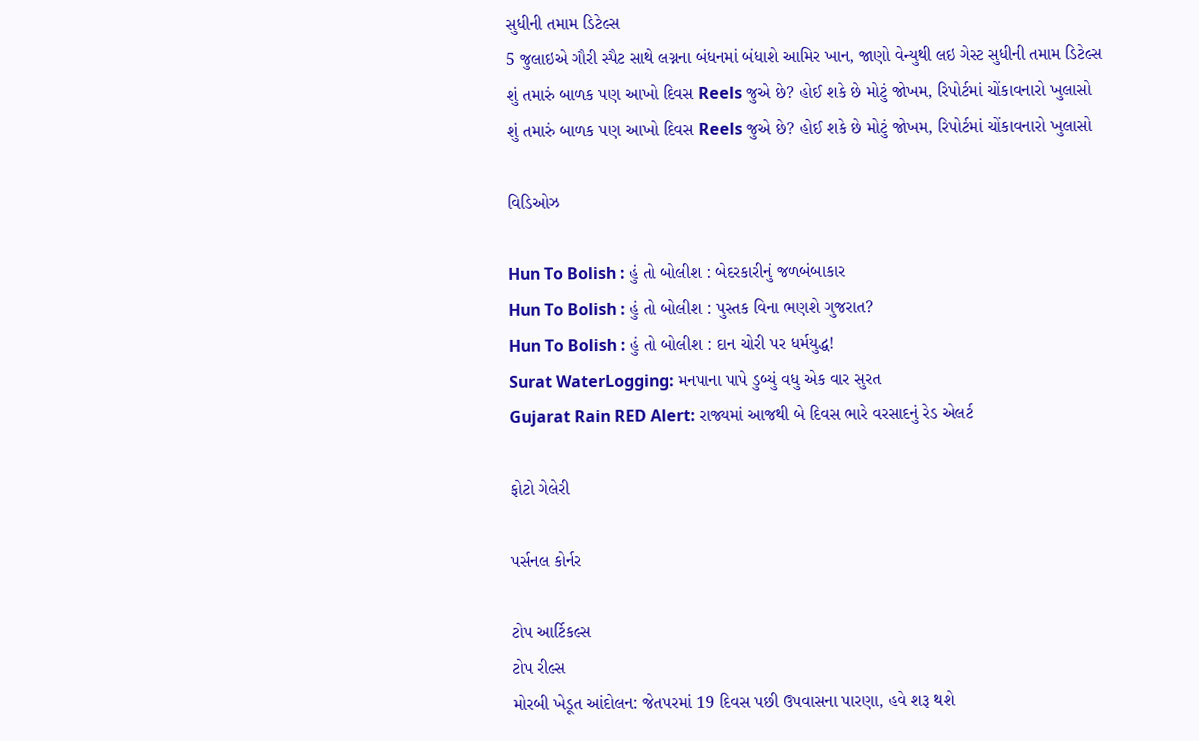સુધીની તમામ ડિટેલ્સ
5 જુલાઇએ ગૌરી સ્પૈટ સાથે લગ્નના બંધનમાં બંધાશે આમિર ખાન, જાણો વેન્યુથી લઇ ગેસ્ટ સુધીની તમામ ડિટેલ્સ
શું તમારું બાળક પણ આખો દિવસ Reels જુએ છે? હોઈ શકે છે મોટું જોખમ, રિપોર્ટમાં ચોંકાવનારો ખુલાસો
શું તમારું બાળક પણ આખો દિવસ Reels જુએ છે? હોઈ શકે છે મોટું જોખમ, રિપોર્ટમાં ચોંકાવનારો ખુલાસો

વિડિઓઝ

Hun To Bolish : હું તો બોલીશ : બેદરકારીનું જળબંબાકાર
Hun To Bolish : હું તો બોલીશ : પુસ્તક વિના ભણશે ગુજરાત?
Hun To Bolish : હું તો બોલીશ : દાન ચોરી પર ધર્મયુદ્ધ!
Surat WaterLogging: મનપાના પાપે ડુબ્યું વધુ એક વાર સુરત
Gujarat Rain RED Alert: રાજ્યમાં આજથી બે દિવસ ભારે વરસાદનું રેડ એલર્ટ

ફોટો ગેલેરી

પર્સનલ કોર્નર

ટોપ આર્ટિકલ્સ
ટોપ રીલ્સ
મોરબી ખેડૂત આંદોલન: જેતપરમાં 19 દિવસ પછી ઉપવાસના પારણા, હવે શરૂ થશે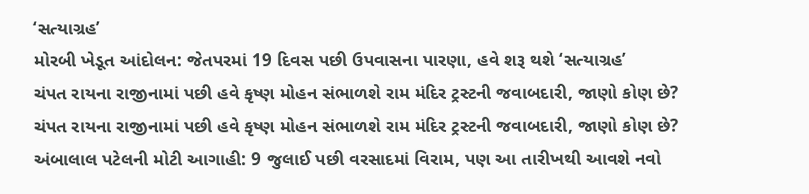‘સત્યાગ્રહ’
મોરબી ખેડૂત આંદોલન: જેતપરમાં 19 દિવસ પછી ઉપવાસના પારણા, હવે શરૂ થશે ‘સત્યાગ્રહ’
ચંપત રાયના રાજીનામાં પછી હવે કૃષ્ણ મોહન સંભાળશે રામ મંદિર ટ્રસ્ટની જવાબદારી, જાણો કોણ છે?
ચંપત રાયના રાજીનામાં પછી હવે કૃષ્ણ મોહન સંભાળશે રામ મંદિર ટ્રસ્ટની જવાબદારી, જાણો કોણ છે?
અંબાલાલ પટેલની મોટી આગાહી: 9 જુલાઈ પછી વરસાદમાં વિરામ, પણ આ તારીખથી આવશે નવો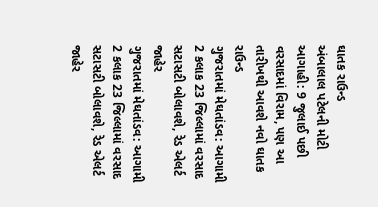ઘાતક રાઉન્ડ
અંબાલાલ પટેલની મોટી આગાહી: 9 જુલાઈ પછી વરસાદમાં વિરામ, પણ આ તારીખથી આવશે નવો ઘાતક રાઉન્ડ
ગુજરાતમાં મેઘતાંડવ: આગામી 2 કલાક 23 જિલ્લામાં વરસાદ સટાસટી બોલાવશે, રેડ એલર્ટ જાહેર
ગુજરાતમાં મેઘતાંડવ: આગામી 2 કલાક 23 જિલ્લામાં વરસાદ સટાસટી બોલાવશે, રેડ એલર્ટ જાહેર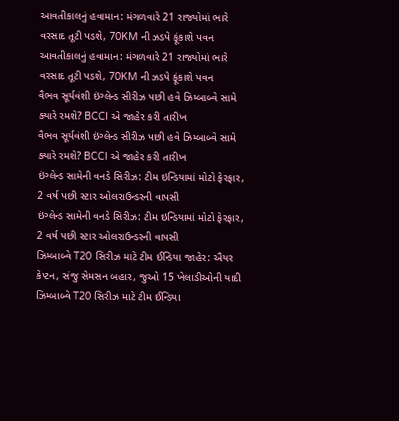આવતીકાલનું હવામાન: મંગળવારે 21 રાજ્યોમાં ભારે વરસાદ તૂટી પડશે, 70KM ની ઝડપે ફૂંકાશે પવન
આવતીકાલનું હવામાન: મંગળવારે 21 રાજ્યોમાં ભારે વરસાદ તૂટી પડશે, 70KM ની ઝડપે ફૂંકાશે પવન
વૈભવ સૂર્યવંશી ઇંગ્લેન્ડ સીરીઝ પછી હવે ઝિમ્બાબ્વે સામે ક્યારે રમશે? BCCI એ જાહેર કરી તારીખ
વૈભવ સૂર્યવંશી ઇંગ્લેન્ડ સીરીઝ પછી હવે ઝિમ્બાબ્વે સામે ક્યારે રમશે? BCCI એ જાહેર કરી તારીખ
ઇંગ્લેન્ડ સામેની વનડે સિરીઝ: ટીમ ઇન્ડિયામાં મોટો ફેરફાર, 2 વર્ષ પછી સ્ટાર ઓલરાઉન્ડરની વાપસી
ઇંગ્લેન્ડ સામેની વનડે સિરીઝ: ટીમ ઇન્ડિયામાં મોટો ફેરફાર, 2 વર્ષ પછી સ્ટાર ઓલરાઉન્ડરની વાપસી
ઝિમ્બાબ્વે T20 સિરીઝ માટે ટીમ ઈન્ડિયા જાહેર: ઐયર કેપ્ટન, સંજુ સેમસન બહાર, જુઓ 15 ખેલાડીઓની યાદી
ઝિમ્બાબ્વે T20 સિરીઝ માટે ટીમ ઈન્ડિયા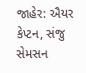જાહેર: ઐયર કેપ્ટન, સંજુ સેમસન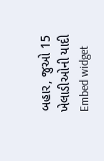બહાર, જુઓ 15 ખેલાડીઓની યાદી
Embed widget